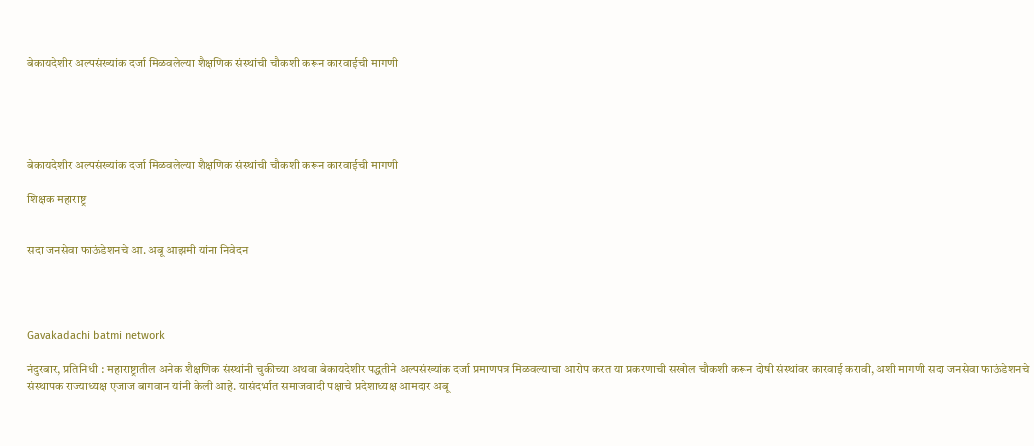बेकायदेशीर अल्पसंख्यांक दर्जा मिळवलेल्या शैक्षणिक संस्थांची चौकशी करून कारवाईची मागणी





बेकायदेशीर अल्पसंख्यांक दर्जा मिळवलेल्या शैक्षणिक संस्थांची चौकशी करून कारवाईची मागणी

शिक्षक महाराष्ट्र


सदा जनसेवा फाऊंडेशनचे आ. अबू आझमी यांना निवेदन




Gavakadachi batmi network

नंदुरबार, प्रतिनिधी : महाराष्ट्रातील अनेक शैक्षणिक संस्थांनी चुकीच्या अथवा बेकायदेशीर पद्धतीने अल्पसंख्यांक दर्जा प्रमाणपत्र मिळवल्याचा आरोप करत या प्रकरणाची सखोल चौकशी करून दोषी संस्थांवर कारवाई करावी, अशी मागणी सदा जनसेवा फाऊंडेशनचे संस्थापक राज्याध्यक्ष एजाज बागवान यांनी केली आहे. यासंदर्भात समाजवादी पक्षाचे प्रदेशाध्यक्ष आमदार अबू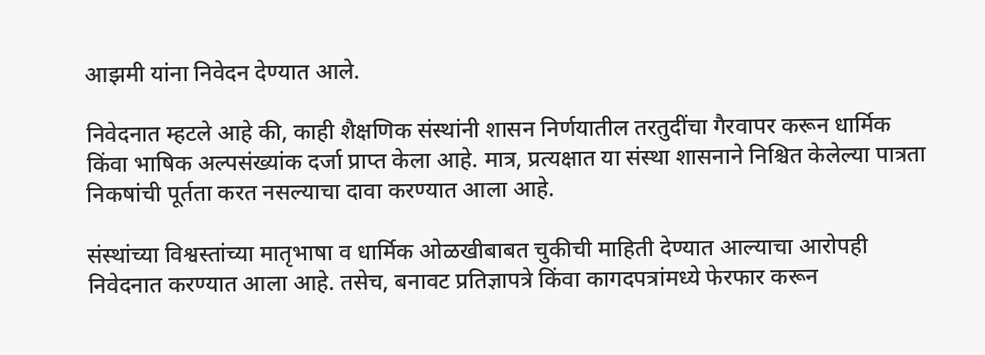आझमी यांना निवेदन देण्यात आले.

निवेदनात म्हटले आहे की, काही शैक्षणिक संस्थांनी शासन निर्णयातील तरतुदींचा गैरवापर करून धार्मिक किंवा भाषिक अल्पसंख्यांक दर्जा प्राप्त केला आहे. मात्र, प्रत्यक्षात या संस्था शासनाने निश्चित केलेल्या पात्रता निकषांची पूर्तता करत नसल्याचा दावा करण्यात आला आहे.

संस्थांच्या विश्वस्तांच्या मातृभाषा व धार्मिक ओळखीबाबत चुकीची माहिती देण्यात आल्याचा आरोपही निवेदनात करण्यात आला आहे. तसेच, बनावट प्रतिज्ञापत्रे किंवा कागदपत्रांमध्ये फेरफार करून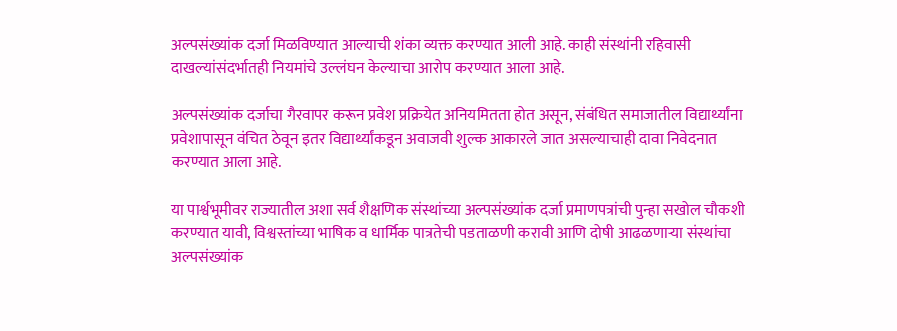अल्पसंख्यांक दर्जा मिळविण्यात आल्याची शंका व्यक्त करण्यात आली आहे. काही संस्थांनी रहिवासी दाखल्यांसंदर्भातही नियमांचे उल्लंघन केल्याचा आरोप करण्यात आला आहे.

अल्पसंख्यांक दर्जाचा गैरवापर करून प्रवेश प्रक्रियेत अनियमितता होत असून, संबंधित समाजातील विद्यार्थ्यांना प्रवेशापासून वंचित ठेवून इतर विद्यार्थ्यांकडून अवाजवी शुल्क आकारले जात असल्याचाही दावा निवेदनात करण्यात आला आहे.

या पार्श्वभूमीवर राज्यातील अशा सर्व शैक्षणिक संस्थांच्या अल्पसंख्यांक दर्जा प्रमाणपत्रांची पुन्हा सखोल चौकशी करण्यात यावी, विश्वस्तांच्या भाषिक व धार्मिक पात्रतेची पडताळणी करावी आणि दोषी आढळणाऱ्या संस्थांचा अल्पसंख्यांक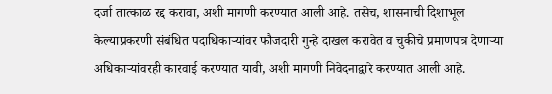दर्जा तात्काळ रद्द करावा, अशी मागणी करण्यात आली आहे. तसेच, शासनाची दिशाभूल केल्याप्रकरणी संबंधित पदाधिकाऱ्यांवर फौजदारी गुन्हे दाखल करावेत व चुकीचे प्रमाणपत्र देणाऱ्या अधिकाऱ्यांवरही कारवाई करण्यात यावी, अशी मागणी निवेदनाद्वारे करण्यात आली आहे.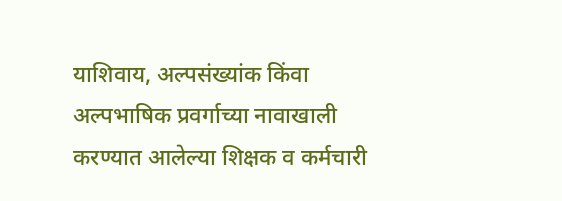याशिवाय, अल्पसंख्यांक किंवा अल्पभाषिक प्रवर्गाच्या नावाखाली करण्यात आलेल्या शिक्षक व कर्मचारी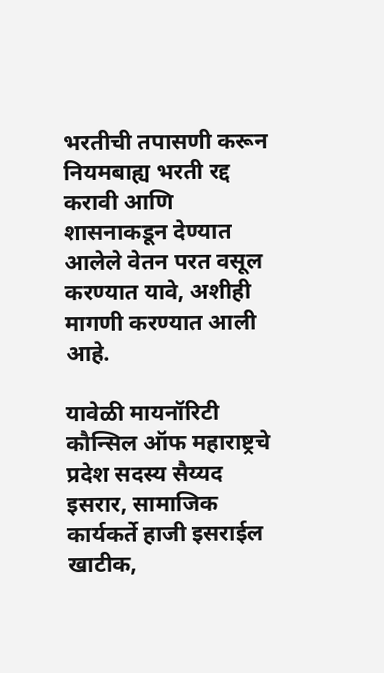भरतीची तपासणी करून नियमबाह्य भरती रद्द करावी आणि शासनाकडून देण्यात आलेले वेतन परत वसूल करण्यात यावे, अशीही मागणी करण्यात आली आहे.

यावेळी मायनॉरिटी कौन्सिल ऑफ महाराष्ट्रचे प्रदेश सदस्य सैय्यद इसरार, सामाजिक कार्यकर्ते हाजी इसराईल खाटीक,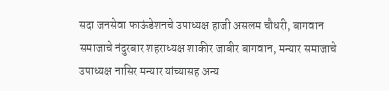सदा जनसेवा फाऊंडेशनचे उपाध्यक्ष हाजी असलम चौधरी, बागवान समाजाचे नंदुरबार शहराध्यक्ष शाकीर जाबीर बागवान, मन्यार समाजाचे उपाध्यक्ष नासिर मन्यार यांच्यासह अन्य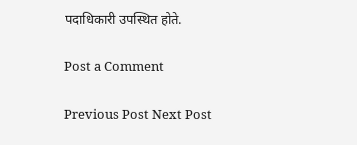पदाधिकारी उपस्थित होते.

Post a Comment

Previous Post Next Post